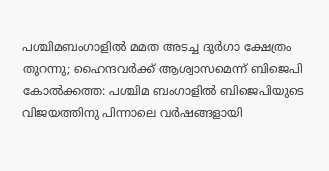പശ്ചിമബംഗാളിൽ മമത അടച്ച ദുർഗാ ക്ഷേത്രം തുറന്നു; ഹൈന്ദവർക്ക് ആശ്വാസമെന്ന് ബിജെപി
കോൽക്കത്ത: പശ്ചിമ ബംഗാളിൽ ബിജെപിയുടെ വിജയത്തിനു പിന്നാലെ വർഷങ്ങളായി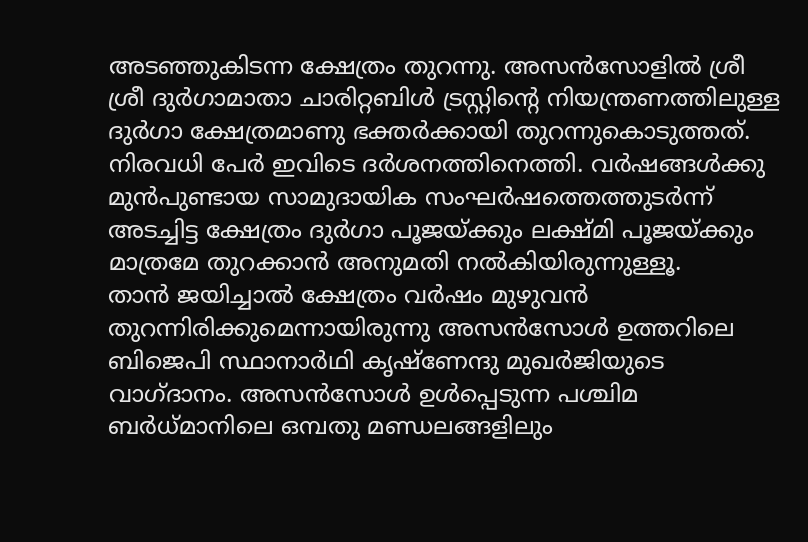അടഞ്ഞുകിടന്ന ക്ഷേത്രം തുറന്നു. അസൻസോളിൽ ശ്രീ ശ്രീ ദുർഗാമാതാ ചാരിറ്റബിൾ ട്രസ്റ്റിന്റെ നിയന്ത്രണത്തിലുള്ള ദുർഗാ ക്ഷേത്രമാണു ഭക്തർക്കായി തുറന്നുകൊടുത്തത്. നിരവധി പേർ ഇവിടെ ദർശനത്തിനെത്തി. വർഷങ്ങൾക്കു മുൻപുണ്ടായ സാമുദായിക സംഘർഷത്തെത്തുടർന്ന് അടച്ചിട്ട ക്ഷേത്രം ദുർഗാ പൂജയ്ക്കും ലക്ഷ്മി പൂജയ്ക്കും മാത്രമേ തുറക്കാൻ അനുമതി നൽകിയിരുന്നുള്ളൂ.
താൻ ജയിച്ചാൽ ക്ഷേത്രം വർഷം മുഴുവൻ തുറന്നിരിക്കുമെന്നായിരുന്നു അസൻസോൾ ഉത്തറിലെ ബിജെപി സ്ഥാനാർഥി കൃഷ്ണേന്ദു മുഖർജിയുടെ വാഗ്ദാനം. അസൻസോൾ ഉൾപ്പെടുന്ന പശ്ചിമ ബർധ്മാനിലെ ഒമ്പതു മണ്ഡലങ്ങളിലും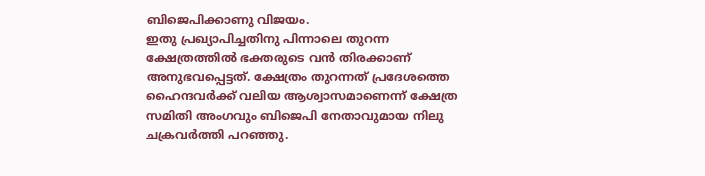ബിജെപിക്കാണു വിജയം.
ഇതു പ്രഖ്യാപിച്ചതിനു പിന്നാലെ തുറന്ന ക്ഷേത്രത്തിൽ ഭക്തരുടെ വൻ തിരക്കാണ് അനുഭവപ്പെട്ടത്. ക്ഷേത്രം തുറന്നത് പ്രദേശത്തെ ഹൈന്ദവർക്ക് വലിയ ആശ്വാസമാണെന്ന് ക്ഷേത്ര സമിതി അംഗവും ബിജെപി നേതാവുമായ നിലു ചക്രവർത്തി പറഞ്ഞു.